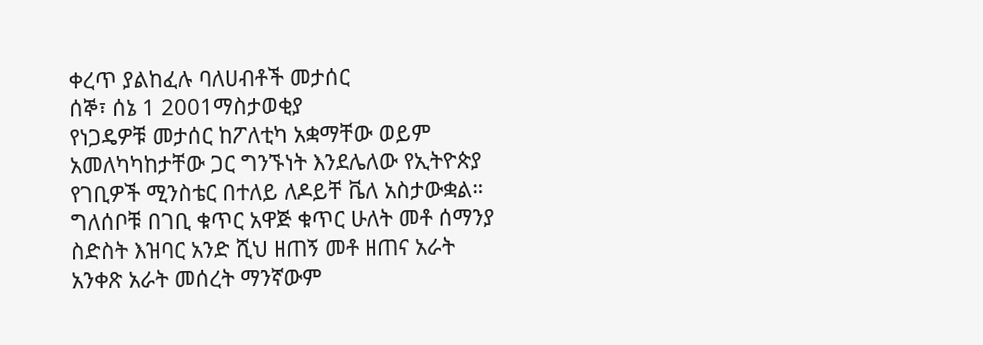ቀረጥ ያልከፈሉ ባለሀብቶች መታሰር
ሰኞ፣ ሰኔ 1 2001ማስታወቂያ
የነጋዴዎቹ መታሰር ከፖለቲካ አቋማቸው ወይም አመለካካከታቸው ጋር ግንኙነት እንደሌለው የኢትዮጵያ የገቢዎች ሚንስቴር በተለይ ለዶይቸ ቬለ አስታውቋል። ግለሰቦቹ በገቢ ቁጥር አዋጅ ቁጥር ሁለት መቶ ሰማንያ ስድስት እዝባር አንድ ሺህ ዘጠኝ መቶ ዘጠና አራት አንቀጽ አራት መሰረት ማንኛውም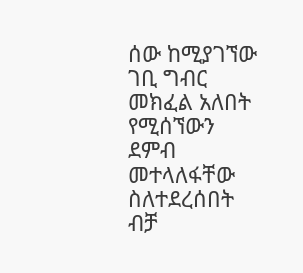ሰው ከሚያገኘው ገቢ ግብር መክፈል አለበት የሚሰኘውን ደምብ መተላለፋቸው ስለተደረሰበት ብቻ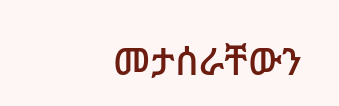መታሰራቸውን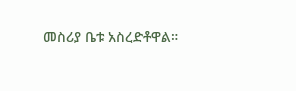መስሪያ ቤቱ አስረድቶዋል።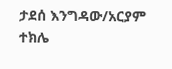ታደሰ እንግዳው/አርያም ተክሌ